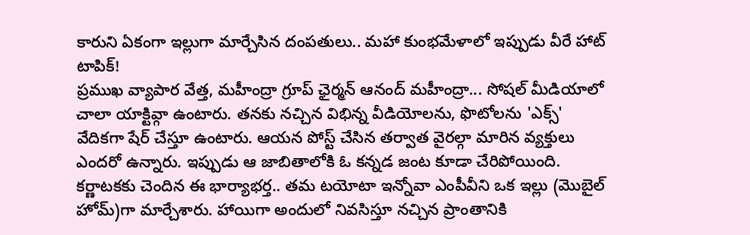కారుని ఏకంగా ఇల్లుగా మార్చేసిన దంపతులు.. మహా కుంభమేళాలో ఇప్పుడు వీరే హాట్ టాపిక్!
ప్రముఖ వ్యాపార వేత్త, మహీంద్రా గ్రూప్ ఛైర్మన్ ఆనంద్ మహీంద్రా... సోషల్ మీడియాలో చాలా యాక్టివ్గా ఉంటారు. తనకు నచ్చిన విభిన్న వీడియోలను, ఫొటోలను 'ఎక్స్' వేదికగా షేర్ చేస్తూ ఉంటారు. ఆయన పోస్ట్ చేసిన తర్వాత వైరల్గా మారిన వ్యక్తులు ఎందరో ఉన్నారు. ఇప్పుడు ఆ జాబితాలోకి ఓ కన్నడ జంట కూడా చేరిపోయింది. కర్ణాటకకు చెందిన ఈ భార్యాభర్త.. తమ టయోటా ఇన్నోవా ఎంపీవీని ఒక ఇల్లు (మొబైల్ హోమ్)గా మార్చేశారు. హాయిగా అందులో నివసిస్తూ నచ్చిన ప్రాంతానికి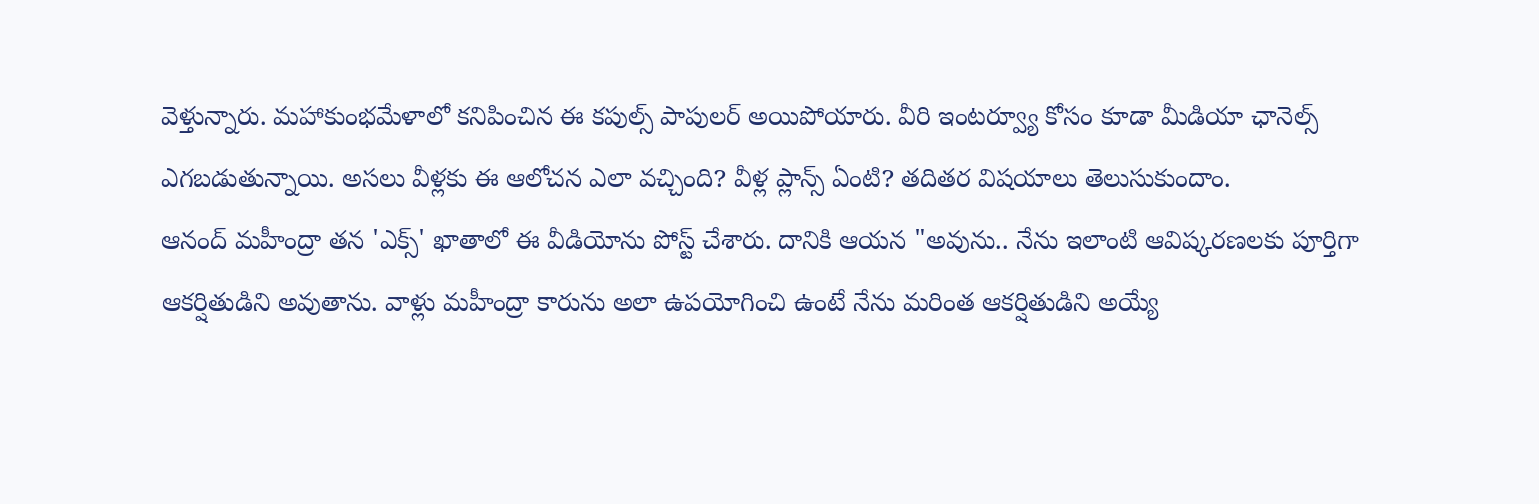వెళ్తున్నారు. మహాకుంభమేళాలో కనిపించిన ఈ కపుల్స్ పాపులర్ అయిపోయారు. వీరి ఇంటర్వ్యూ కోసం కూడా మీడియా ఛానెల్స్ ఎగబడుతున్నాయి. అసలు వీళ్లకు ఈ ఆలోచన ఎలా వచ్చింది? వీళ్ల ప్లాన్స్ ఏంటి? తదితర విషయాలు తెలుసుకుందాం.
ఆనంద్ మహీంద్రా తన 'ఎక్స్' ఖాతాలో ఈ వీడియోను పోస్ట్ చేశారు. దానికి ఆయన "అవును.. నేను ఇలాంటి ఆవిష్కరణలకు పూర్తిగా ఆకర్షితుడిని అవుతాను. వాళ్లు మహీంద్రా కారును అలా ఉపయోగించి ఉంటే నేను మరింత ఆకర్షితుడిని అయ్యే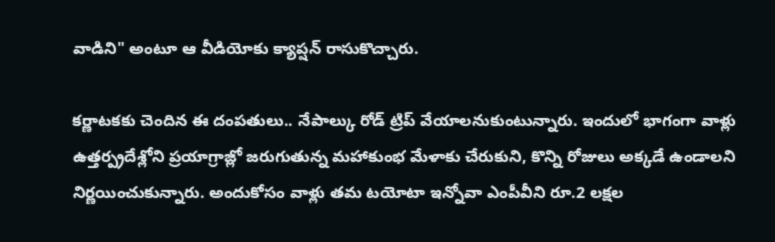వాడిని" అంటూ ఆ వీడియోకు క్యాప్షన్ రాసుకొచ్చారు.

కర్ణాటకకు చెందిన ఈ దంపతులు.. నేపాల్కు రోడ్ ట్రిప్ వేయాలనుకుంటున్నారు. ఇందులో భాగంగా వాళ్లు ఉత్తర్ప్రదేశ్లోని ప్రయాగ్రాజ్లో జరుగుతున్న మహాకుంభ మేళాకు చేరుకుని, కొన్ని రోజులు అక్కడే ఉండాలని నిర్ణయించుకున్నారు. అందుకోసం వాళ్లు తమ టయోటా ఇన్నోవా ఎంపీవీని రూ.2 లక్షల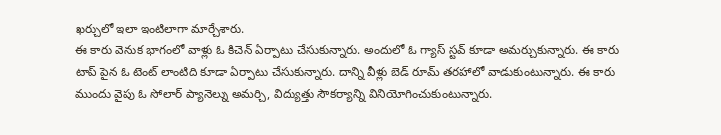ఖర్చులో ఇలా ఇంటిలాగా మార్చేశారు.
ఈ కారు వెనుక భాగంలో వాళ్లు ఓ కిచెన్ ఏర్పాటు చేసుకున్నారు. అందులో ఓ గ్యాస్ స్టవ్ కూడా అమర్చుకున్నారు. ఈ కారు టాప్ పైన ఓ టెంట్ లాంటిది కూడా ఏర్పాటు చేసుకున్నారు. దాన్ని వీళ్లు బెడ్ రూమ్ తరహాలో వాడుకుంటున్నారు. ఈ కారు ముందు వైపు ఓ సోలార్ ప్యానెల్ను అమర్చి, విద్యుత్తు సౌకర్యాన్ని వినియోగించుకుంటున్నారు.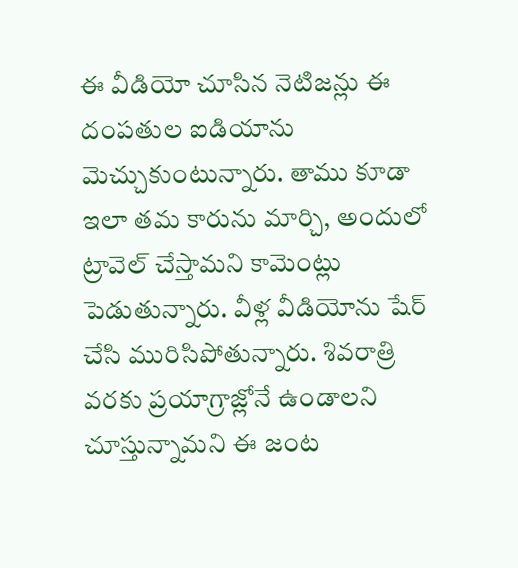ఈ వీడియో చూసిన నెటిజన్లు ఈ దంపతుల ఐడియాను మెచ్చుకుంటున్నారు. తాము కూడా ఇలా తమ కారును మార్చి, అందులో ట్రావెల్ చేస్తామని కామెంట్లు పెడుతున్నారు. వీళ్ల వీడియోను షేర్ చేసి మురిసిపోతున్నారు. శివరాత్రి వరకు ప్రయాగ్రాజ్లోనే ఉండాలని చూస్తున్నామని ఈ జంట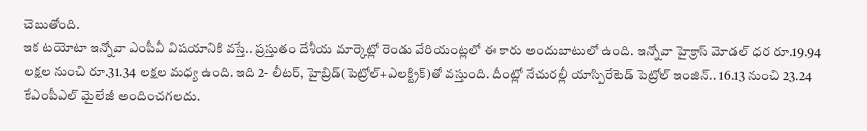చెబుతోంది.
ఇక టయోటా ఇన్నోవా ఎంపీవీ విషయానికి వస్తే.. ప్రస్తుతం దేశీయ మార్కెట్లో రెండు వేరియంట్లలో ఈ కారు అందుబాటులో ఉంది. ఇన్నోవా హైక్రాస్ మోడల్ ధర రూ.19.94 లక్షల నుంచి రూ.31.34 లక్షల మధ్య ఉంది. ఇది 2- లీటర్, హైబ్రిడ్(పెట్రోల్+ఎలక్ట్రిక్)తో వస్తుంది. దీంట్లో నేచురల్లీ యాస్పిరేటెడ్ పెట్రోల్ ఇంజిన్.. 16.13 నుంచి 23.24 కేఎంపీఎల్ మైలేజీ అందించగలదు.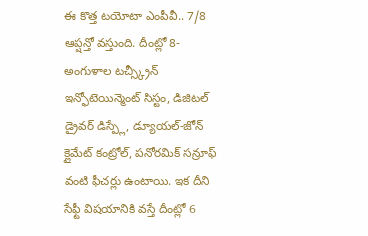ఈ కొత్త టయోటా ఎంపీవీ.. 7/8 ఆప్షన్తో వస్తుంది. దీంట్లో 8- అంగుళాల టచ్స్క్రీన్ ఇన్ఫోటెయిన్మెంట్ సిస్టం, డిజిటల్ డ్రైవర్ డిస్ప్లే, డ్యూయల్-జోన్ క్లైమేట్ కంట్రోల్, పనోరమిక్ సన్రూఫ్ వంటి ఫీచర్లు ఉంటాయి. ఇక దీని సేఫ్టీ విషయానికి వస్తే దీంట్లో 6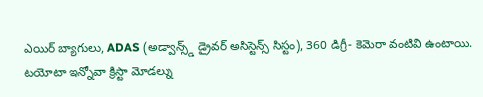ఎయిర్ బ్యాగులు, ADAS (అడ్వాన్స్డ్ డ్రైవర్ అసిస్టెన్స్ సిస్టం), 360 డిగ్రీ- కెమెరా వంటివి ఉంటాయి.
టయోటా ఇన్నోవా క్రిస్టా మోడల్ను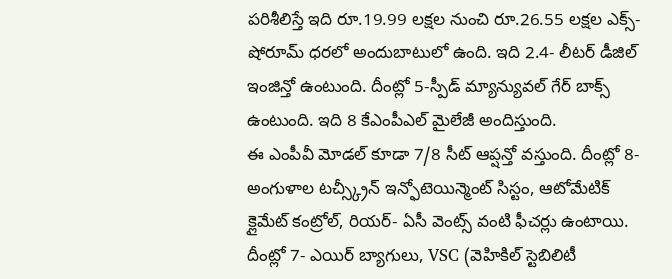పరిశీలిస్తే ఇది రూ.19.99 లక్షల నుంచి రూ.26.55 లక్షల ఎక్స్- షోరూమ్ ధరలో అందుబాటులో ఉంది. ఇది 2.4- లీటర్ డీజిల్ ఇంజిన్తో ఉంటుంది. దీంట్లో 5-స్పీడ్ మ్యాన్యువల్ గేర్ బాక్స్ ఉంటుంది. ఇది 8 కేఎంపీఎల్ మైలేజీ అందిస్తుంది.
ఈ ఎంపీవీ మోడల్ కూడా 7/8 సీట్ ఆప్షన్తో వస్తుంది. దీంట్లో 8- అంగుళాల టచ్స్క్రీన్ ఇన్ఫోటెయిన్మెంట్ సిస్టం, ఆటోమేటిక్ క్లైమేట్ కంట్రోల్, రియర్- ఏసీ వెంట్స్ వంటి ఫీచర్లు ఉంటాయి. దీంట్లో 7- ఎయిర్ బ్యాగులు, VSC (వెహికిల్ స్టెబిలిటీ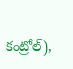కంట్రోల్),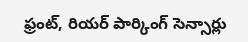ఫ్రంట్, రియర్ పార్కింగ్ సెన్సార్లు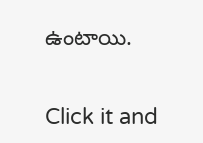ఉంటాయి.


Click it and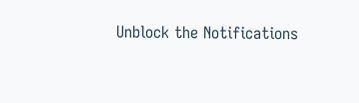Unblock the Notifications